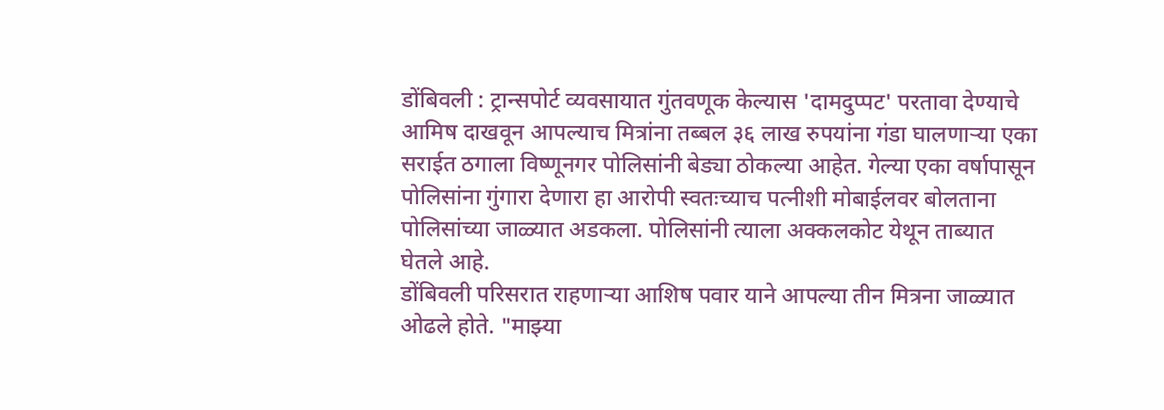डोंबिवली : ट्रान्सपोर्ट व्यवसायात गुंतवणूक केल्यास 'दामदुप्पट' परतावा देण्याचे आमिष दाखवून आपल्याच मित्रांना तब्बल ३६ लाख रुपयांना गंडा घालणाऱ्या एका सराईत ठगाला विष्णूनगर पोलिसांनी बेड्या ठोकल्या आहेत. गेल्या एका वर्षापासून पोलिसांना गुंगारा देणारा हा आरोपी स्वतःच्याच पत्नीशी मोबाईलवर बोलताना पोलिसांच्या जाळ्यात अडकला. पोलिसांनी त्याला अक्कलकोट येथून ताब्यात घेतले आहे.
डोंबिवली परिसरात राहणाऱ्या आशिष पवार याने आपल्या तीन मित्रना जाळ्यात ओढले होते. "माझ्या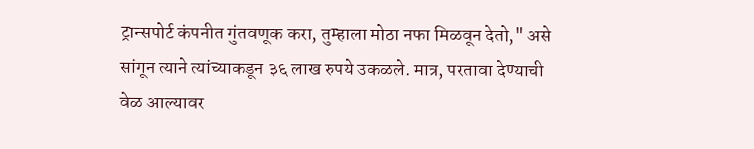ट्रान्सपोर्ट कंपनीत गुंतवणूक करा, तुम्हाला मोठा नफा मिळवून देतो," असे सांगून त्याने त्यांच्याकडून ३६ लाख रुपये उकळले. मात्र, परतावा देण्याची वेळ आल्यावर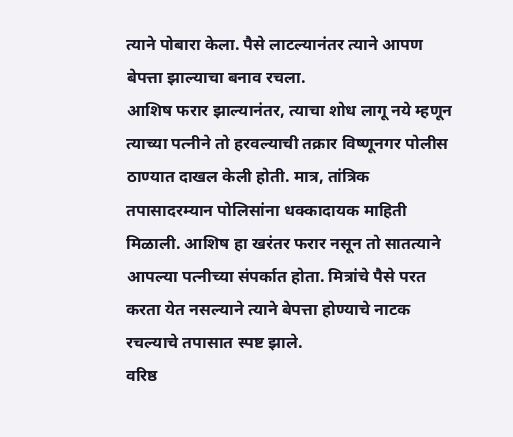त्याने पोबारा केला. पैसे लाटल्यानंतर त्याने आपण बेपत्ता झाल्याचा बनाव रचला.
आशिष फरार झाल्यानंतर, त्याचा शोध लागू नये म्हणून त्याच्या पत्नीने तो हरवल्याची तक्रार विष्णूनगर पोलीस ठाण्यात दाखल केली होती. मात्र, तांत्रिक तपासादरम्यान पोलिसांना धक्कादायक माहिती मिळाली. आशिष हा खरंतर फरार नसून तो सातत्याने आपल्या पत्नीच्या संपर्कात होता. मित्रांचे पैसे परत करता येत नसल्याने त्याने बेपत्ता होण्याचे नाटक रचल्याचे तपासात स्पष्ट झाले.
वरिष्ठ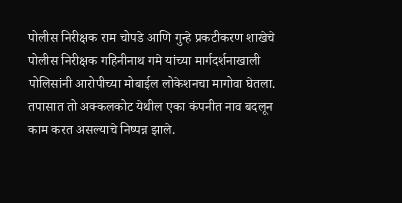पोलीस निरीक्षक राम चोपडे आणि गुन्हे प्रकटीकरण शाखेचे पोलीस निरीक्षक गहिनीनाथ गमे यांच्या मार्गदर्शनाखाली पोलिसांनी आरोपीच्या मोबाईल लोकेशनचा मागोवा घेतला. तपासात तो अक्कलकोट येथील एका कंपनीत नाव बदलून काम करत असल्याचे निष्पन्न झाले.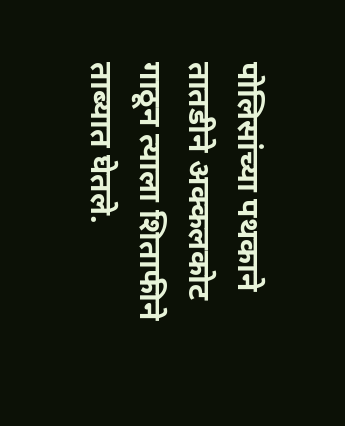पोलिसांच्या पथकाने तातडीने अक्कलकोट गाठून त्याला शिताफीने ताब्यात घेतले.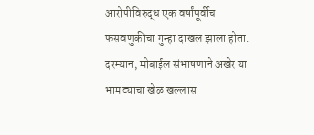आरोपीविरुद्ध एक वर्षांपूर्वीच फसवणुकीचा गुन्हा दाखल झाला होता. दरम्यान, मोबाईल संभाषणाने अखेर या भामट्याचा खेळ खल्लास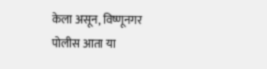केला असून, विष्णूनगर पोलीस आता या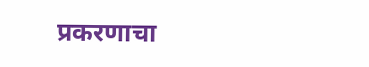प्रकरणाचा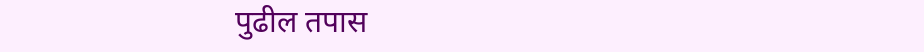पुढील तपास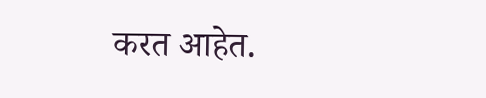करत आहेत.